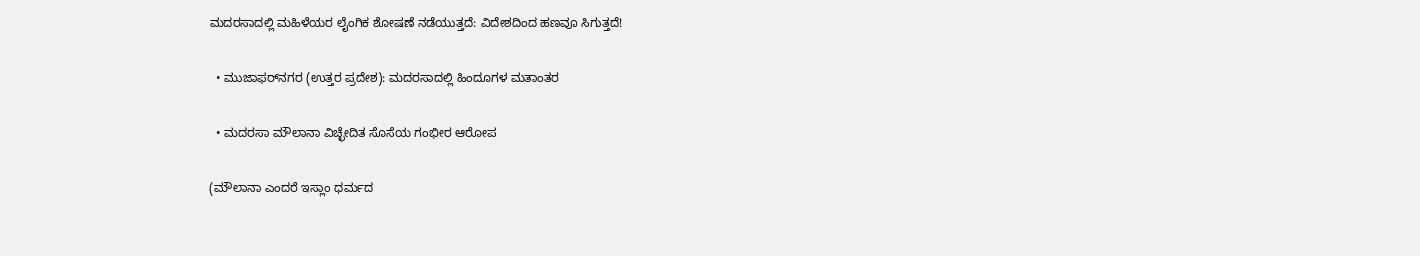ಮದರಸಾದಲ್ಲಿ ಮಹಿಳೆಯರ ಲೈಂಗಿಕ ಶೋಷಣೆ ನಡೆಯುತ್ತದೆ: ವಿದೇಶದಿಂದ ಹಣವೂ ಸಿಗುತ್ತದೆ!

  • ಮುಜಾಫರ್‌ನಗರ (ಉತ್ತರ ಪ್ರದೇಶ): ಮದರಸಾದಲ್ಲಿ ಹಿಂದೂಗಳ ಮತಾಂತರ

  • ಮದರಸಾ ಮೌಲಾನಾ ವಿಚ್ಛೇದಿತ ಸೊಸೆಯ ಗಂಭೀರ ಆರೋಪ

(ಮೌಲಾನಾ ಎಂದರೆ ಇಸ್ಲಾಂ ಧರ್ಮದ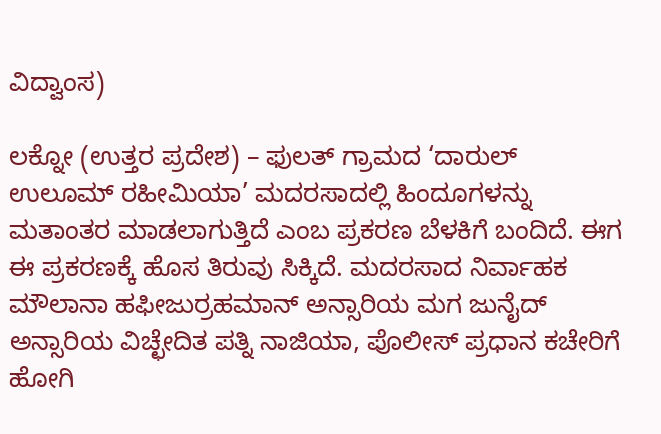ವಿದ್ವಾಂಸ)

ಲಕ್ನೋ (ಉತ್ತರ ಪ್ರದೇಶ) – ಫುಲತ್ ಗ್ರಾಮದ ‘ದಾರುಲ್ ಉಲೂಮ್ ರಹೀಮಿಯಾ’ ಮದರಸಾದಲ್ಲಿ ಹಿಂದೂಗಳನ್ನು ಮತಾಂತರ ಮಾಡಲಾಗುತ್ತಿದೆ ಎಂಬ ಪ್ರಕರಣ ಬೆಳಕಿಗೆ ಬಂದಿದೆ. ಈಗ ಈ ಪ್ರಕರಣಕ್ಕೆ ಹೊಸ ತಿರುವು ಸಿಕ್ಕಿದೆ. ಮದರಸಾದ ನಿರ್ವಾಹಕ ಮೌಲಾನಾ ಹಫೀಜುರ್ರಹಮಾನ್ ಅನ್ಸಾರಿಯ ಮಗ ಜುನೈದ್ ಅನ್ಸಾರಿಯ ವಿಚ್ಛೇದಿತ ಪತ್ನಿ ನಾಜಿಯಾ, ಪೊಲೀಸ್ ಪ್ರಧಾನ ಕಚೇರಿಗೆ ಹೋಗಿ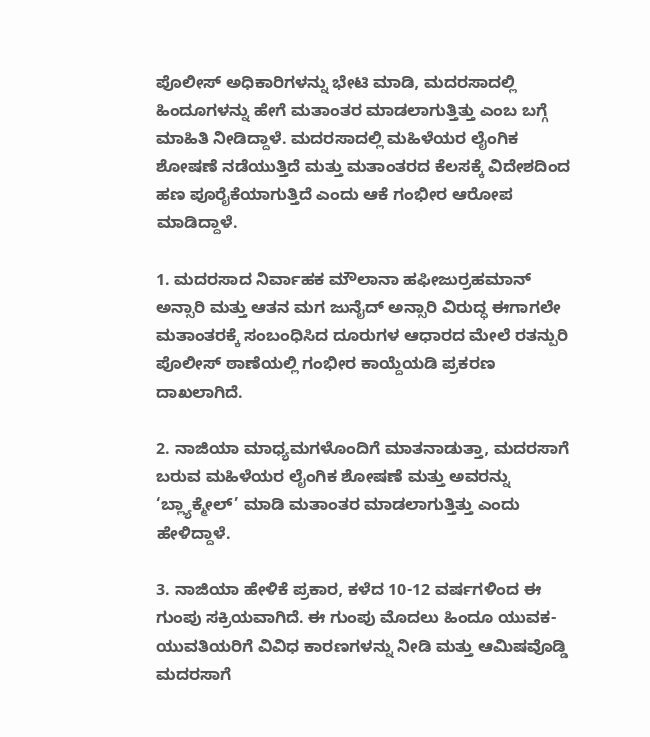ಪೊಲೀಸ್ ಅಧಿಕಾರಿಗಳನ್ನು ಭೇಟಿ ಮಾಡಿ, ಮದರಸಾದಲ್ಲಿ ಹಿಂದೂಗಳನ್ನು ಹೇಗೆ ಮತಾಂತರ ಮಾಡಲಾಗುತ್ತಿತ್ತು ಎಂಬ ಬಗ್ಗೆ  ಮಾಹಿತಿ ನೀಡಿದ್ದಾಳೆ. ಮದರಸಾದಲ್ಲಿ ಮಹಿಳೆಯರ ಲೈಂಗಿಕ ಶೋಷಣೆ ನಡೆಯುತ್ತಿದೆ ಮತ್ತು ಮತಾಂತರದ ಕೆಲಸಕ್ಕೆ ವಿದೇಶದಿಂದ ಹಣ ಪೂರೈಕೆಯಾಗುತ್ತಿದೆ ಎಂದು ಆಕೆ ಗಂಭೀರ ಆರೋಪ ಮಾಡಿದ್ದಾಳೆ.

1. ಮದರಸಾದ ನಿರ್ವಾಹಕ ಮೌಲಾನಾ ಹಫೀಜುರ್ರಹಮಾನ್ ಅನ್ಸಾರಿ ಮತ್ತು ಆತನ ಮಗ ಜುನೈದ್ ಅನ್ಸಾರಿ ವಿರುದ್ಧ ಈಗಾಗಲೇ ಮತಾಂತರಕ್ಕೆ ಸಂಬಂಧಿಸಿದ ದೂರುಗಳ ಆಧಾರದ ಮೇಲೆ ರತನ್ಪುರಿ ಪೊಲೀಸ್ ಠಾಣೆಯಲ್ಲಿ ಗಂಭೀರ ಕಾಯ್ದೆಯಡಿ ಪ್ರಕರಣ ದಾಖಲಾಗಿದೆ.

2. ನಾಜಿಯಾ ಮಾಧ್ಯಮಗಳೊಂದಿಗೆ ಮಾತನಾಡುತ್ತಾ, ಮದರಸಾಗೆ ಬರುವ ಮಹಿಳೆಯರ ಲೈಂಗಿಕ ಶೋಷಣೆ ಮತ್ತು ಅವರನ್ನು ‘ಬ್ಲ್ಯಾಕ್ಮೇಲ್’ ಮಾಡಿ ಮತಾಂತರ ಮಾಡಲಾಗುತ್ತಿತ್ತು ಎಂದು ಹೇಳಿದ್ದಾಳೆ.

3. ನಾಜಿಯಾ ಹೇಳಿಕೆ ಪ್ರಕಾರ, ಕಳೆದ 10-12 ವರ್ಷಗಳಿಂದ ಈ ಗುಂಪು ಸಕ್ರಿಯವಾಗಿದೆ. ಈ ಗುಂಪು ಮೊದಲು ಹಿಂದೂ ಯುವಕ-ಯುವತಿಯರಿಗೆ ವಿವಿಧ ಕಾರಣಗಳನ್ನು ನೀಡಿ ಮತ್ತು ಆಮಿಷವೊಡ್ಡಿ ಮದರಸಾಗೆ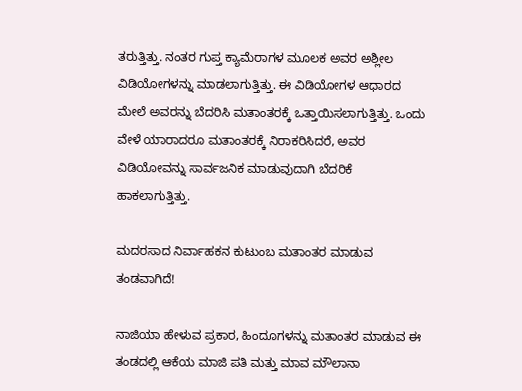ತರುತ್ತಿತ್ತು. ನಂತರ ಗುಪ್ತ ಕ್ಯಾಮೆರಾಗಳ ಮೂಲಕ ಅವರ ಅಶ್ಲೀಲ ವಿಡಿಯೋಗಳನ್ನು ಮಾಡಲಾಗುತ್ತಿತ್ತು. ಈ ವಿಡಿಯೋಗಳ ಆಧಾರದ ಮೇಲೆ ಅವರನ್ನು ಬೆದರಿಸಿ ಮತಾಂತರಕ್ಕೆ ಒತ್ತಾಯಿಸಲಾಗುತ್ತಿತ್ತು. ಒಂದು ವೇಳೆ ಯಾರಾದರೂ ಮತಾಂತರಕ್ಕೆ ನಿರಾಕರಿಸಿದರೆ, ಅವರ ವಿಡಿಯೋವನ್ನು ಸಾರ್ವಜನಿಕ ಮಾಡುವುದಾಗಿ ಬೆದರಿಕೆ ಹಾಕಲಾಗುತ್ತಿತ್ತು.

ಮದರಸಾದ ನಿರ್ವಾಹಕನ ಕುಟುಂಬ ಮತಾಂತರ ಮಾಡುವ ತಂಡವಾಗಿದೆ!

ನಾಜಿಯಾ ಹೇಳುವ ಪ್ರಕಾರ, ಹಿಂದೂಗಳನ್ನು ಮತಾಂತರ ಮಾಡುವ ಈ ತಂಡದಲ್ಲಿ ಆಕೆಯ ಮಾಜಿ ಪತಿ ಮತ್ತು ಮಾವ ಮೌಲಾನಾ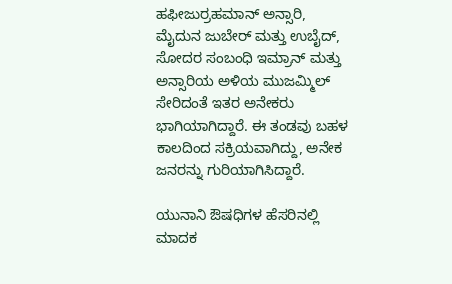ಹಫೀಜುರ್ರಹಮಾನ್ ಅನ್ಸಾರಿ, ಮೈದುನ ಜುಬೇರ್ ಮತ್ತು ಉಬೈದ್, ಸೋದರ ಸಂಬಂಧಿ ಇಮ್ರಾನ್ ಮತ್ತು ಅನ್ಸಾರಿಯ ಅಳಿಯ ಮುಜಮ್ಮಿಲ್ ಸೇರಿದಂತೆ ಇತರ ಅನೇಕರು ಭಾಗಿಯಾಗಿದ್ದಾರೆ. ಈ ತಂಡವು ಬಹಳ ಕಾಲದಿಂದ ಸಕ್ರಿಯವಾಗಿದ್ದು, ಅನೇಕ ಜನರನ್ನು ಗುರಿಯಾಗಿಸಿದ್ದಾರೆ.

ಯುನಾನಿ ಔಷಧಿಗಳ ಹೆಸರಿನಲ್ಲಿ ಮಾದಕ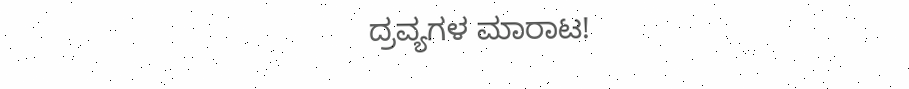ದ್ರವ್ಯಗಳ ಮಾರಾಟ!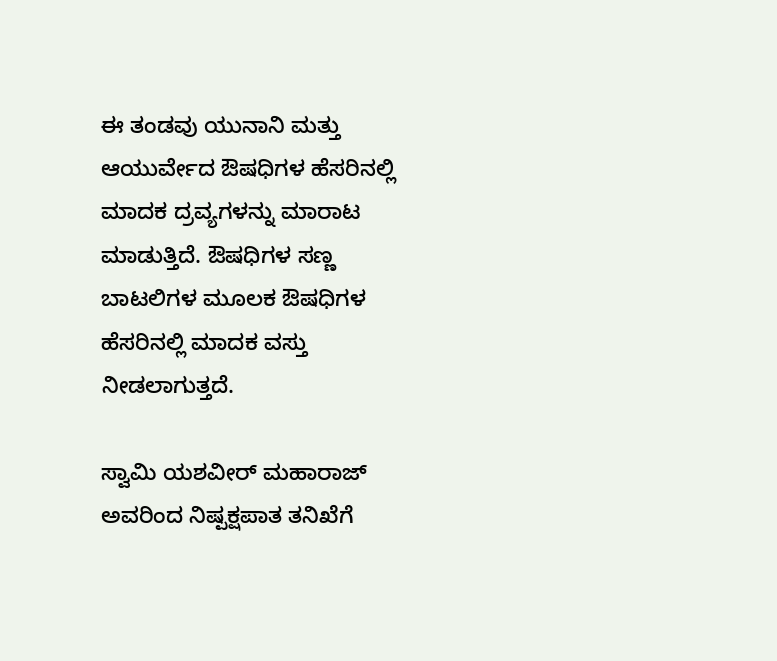ಈ ತಂಡವು ಯುನಾನಿ ಮತ್ತು ಆಯುರ್ವೇದ ಔಷಧಿಗಳ ಹೆಸರಿನಲ್ಲಿ ಮಾದಕ ದ್ರವ್ಯಗಳನ್ನು ಮಾರಾಟ ಮಾಡುತ್ತಿದೆ. ಔಷಧಿಗಳ ಸಣ್ಣ ಬಾಟಲಿಗಳ ಮೂಲಕ ಔಷಧಿಗಳ ಹೆಸರಿನಲ್ಲಿ ಮಾದಕ ವಸ್ತು ನೀಡಲಾಗುತ್ತದೆ.

ಸ್ವಾಮಿ ಯಶವೀರ್ ಮಹಾರಾಜ್ ಅವರಿಂದ ನಿಷ್ಪಕ್ಷಪಾತ ತನಿಖೆಗೆ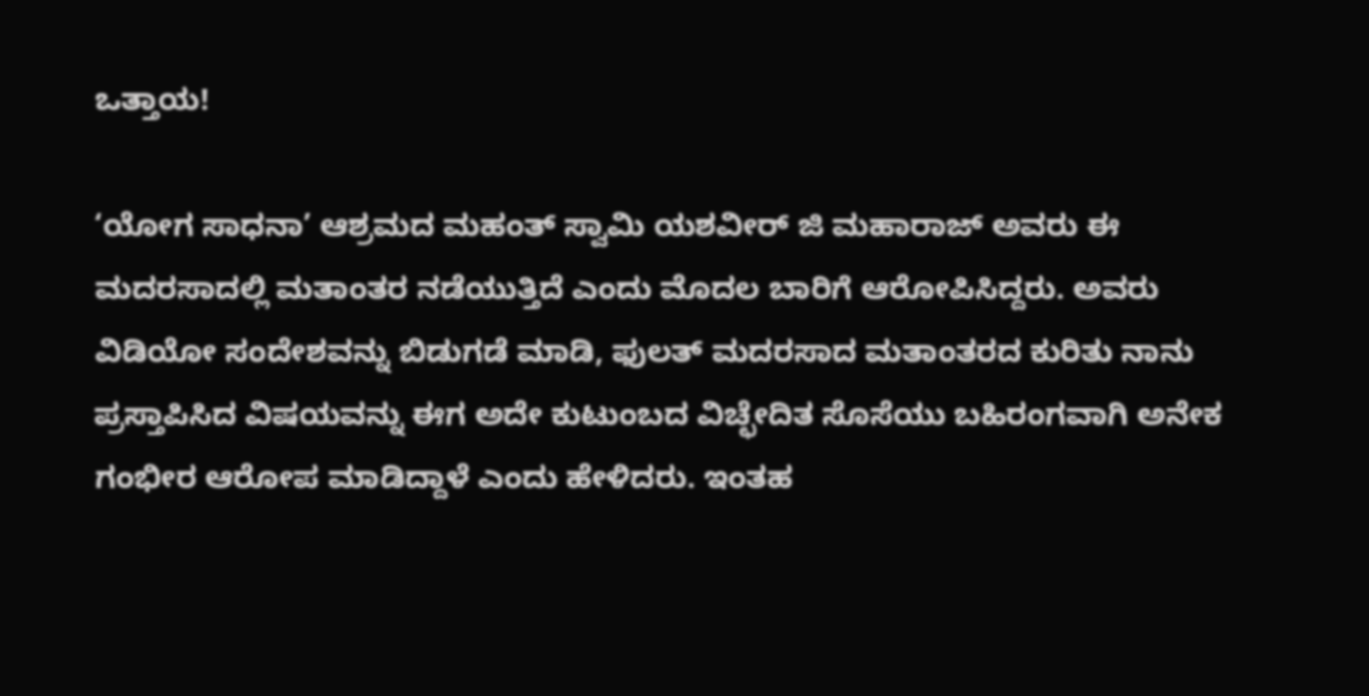ಒತ್ತಾಯ!

‘ಯೋಗ ಸಾಧನಾ’ ಆಶ್ರಮದ ಮಹಂತ್ ಸ್ವಾಮಿ ಯಶವೀರ್ ಜಿ ಮಹಾರಾಜ್ ಅವರು ಈ ಮದರಸಾದಲ್ಲಿ ಮತಾಂತರ ನಡೆಯುತ್ತಿದೆ ಎಂದು ಮೊದಲ ಬಾರಿಗೆ ಆರೋಪಿಸಿದ್ದರು. ಅವರು ವಿಡಿಯೋ ಸಂದೇಶವನ್ನು ಬಿಡುಗಡೆ ಮಾಡಿ, ಫುಲತ್ ಮದರಸಾದ ಮತಾಂತರದ ಕುರಿತು ನಾನು ಪ್ರಸ್ತಾಪಿಸಿದ ವಿಷಯವನ್ನು ಈಗ ಅದೇ ಕುಟುಂಬದ ವಿಚ್ಛೇದಿತ ಸೊಸೆಯು ಬಹಿರಂಗವಾಗಿ ಅನೇಕ ಗಂಭೀರ ಆರೋಪ ಮಾಡಿದ್ದಾಳೆ ಎಂದು ಹೇಳಿದರು. ಇಂತಹ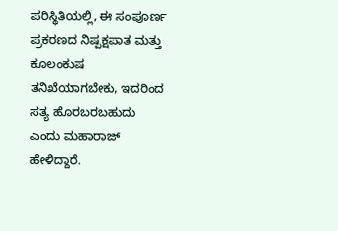ಪರಿಸ್ಥಿತಿಯಲ್ಲಿ, ಈ ಸಂಪೂರ್ಣ ಪ್ರಕರಣದ ನಿಷ್ಪಕ್ಷಪಾತ ಮತ್ತು ಕೂಲಂಕುಷ ತನಿಖೆಯಾಗಬೇಕು, ಇದರಿಂದ ಸತ್ಯ ಹೊರಬರಬಹುದು ಎಂದು ಮಹಾರಾಜ್ ಹೇಳಿದ್ದಾರೆ.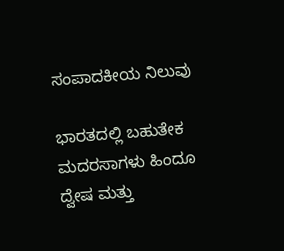ಸಂಪಾದಕೀಯ ನಿಲುವು

ಭಾರತದಲ್ಲಿ ಬಹುತೇಕ ಮದರಸಾಗಳು ಹಿಂದೂ ದ್ವೇಷ ಮತ್ತು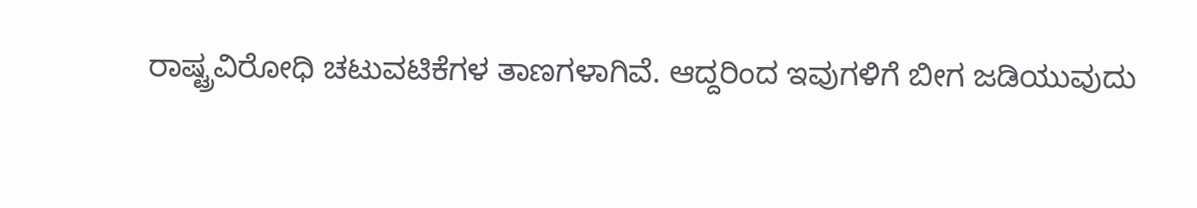ರಾಷ್ಟ್ರವಿರೋಧಿ ಚಟುವಟಿಕೆಗಳ ತಾಣಗಳಾಗಿವೆ. ಆದ್ದರಿಂದ ಇವುಗಳಿಗೆ ಬೀಗ ಜಡಿಯುವುದು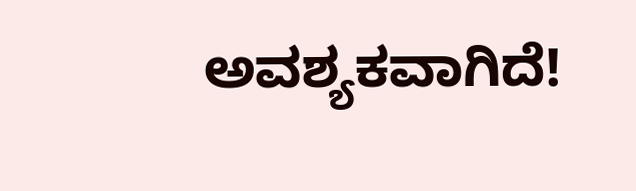ಅವಶ್ಯಕವಾಗಿದೆ!